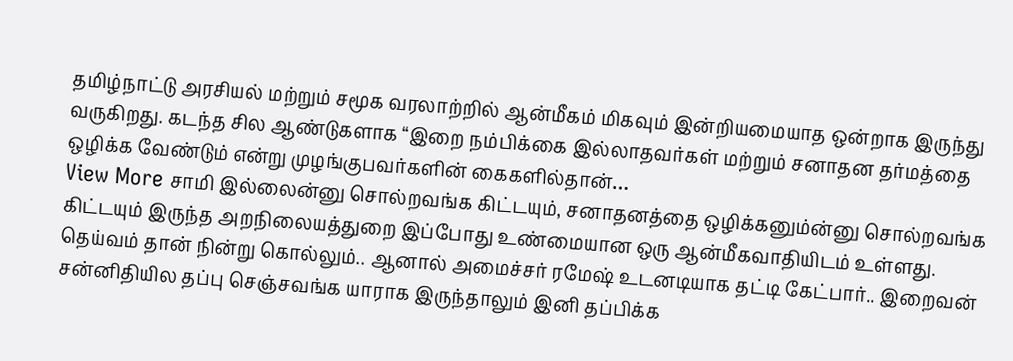தமிழ்நாட்டு அரசியல் மற்றும் சமூக வரலாற்றில் ஆன்மீகம் மிகவும் இன்றியமையாத ஒன்றாக இருந்து வருகிறது. கடந்த சில ஆண்டுகளாக “இறை நம்பிக்கை இல்லாதவர்கள் மற்றும் சனாதன தர்மத்தை ஒழிக்க வேண்டும் என்று முழங்குபவர்களின் கைகளில்தான்…
View More சாமி இல்லைன்னு சொல்றவங்க கிட்டயும், சனாதனத்தை ஒழிக்கனும்ன்னு சொல்றவங்க கிட்டயும் இருந்த அறநிலையத்துறை இப்போது உண்மையான ஒரு ஆன்மீகவாதியிடம் உள்ளது. தெய்வம் தான் நின்று கொல்லும்.. ஆனால் அமைச்சர் ரமேஷ் உடனடியாக தட்டி கேட்பார்.. இறைவன் சன்னிதியில தப்பு செஞ்சவங்க யாராக இருந்தாலும் இனி தப்பிக்க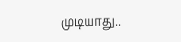முடியாது..